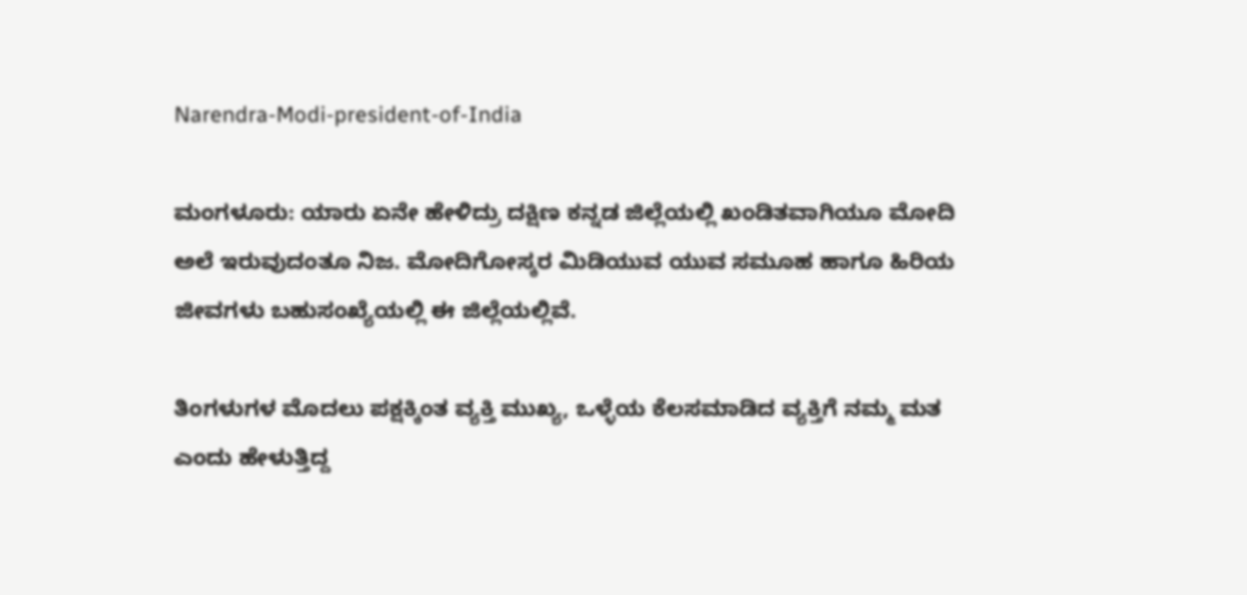Narendra-Modi-president-of-India

ಮಂಗಳೂರು: ಯಾರು ಏನೇ ಹೇಳಿದ್ರು ದಕ್ಷಿಣ ಕನ್ನಡ ಜಿಲ್ಲೆಯಲ್ಲಿ ಖಂಡಿತವಾಗಿಯೂ ಮೋದಿ ಅಲೆ ಇರುವುದಂತೂ ನಿಜ. ಮೋದಿಗೋಸ್ಕರ ಮಿಡಿಯುವ ಯುವ ಸಮೂಹ ಹಾಗೂ ಹಿರಿಯ ಜೀವಗಳು ಬಹುಸಂಖ್ಯೆಯಲ್ಲಿ ಈ ಜಿಲ್ಲೆಯಲ್ಲಿವೆ.

ತಿಂಗಳುಗಳ ಮೊದಲು ಪಕ್ಷಕ್ಕಿಂತ ವ್ಯಕ್ತಿ ಮುಖ್ಯ, ಒಳ್ಳೆಯ ಕೆಲಸಮಾಡಿದ ವ್ಯಕ್ತಿಗೆ ನಮ್ಮ ಮತ ಎಂದು ಹೇಳುತ್ತಿದ್ದ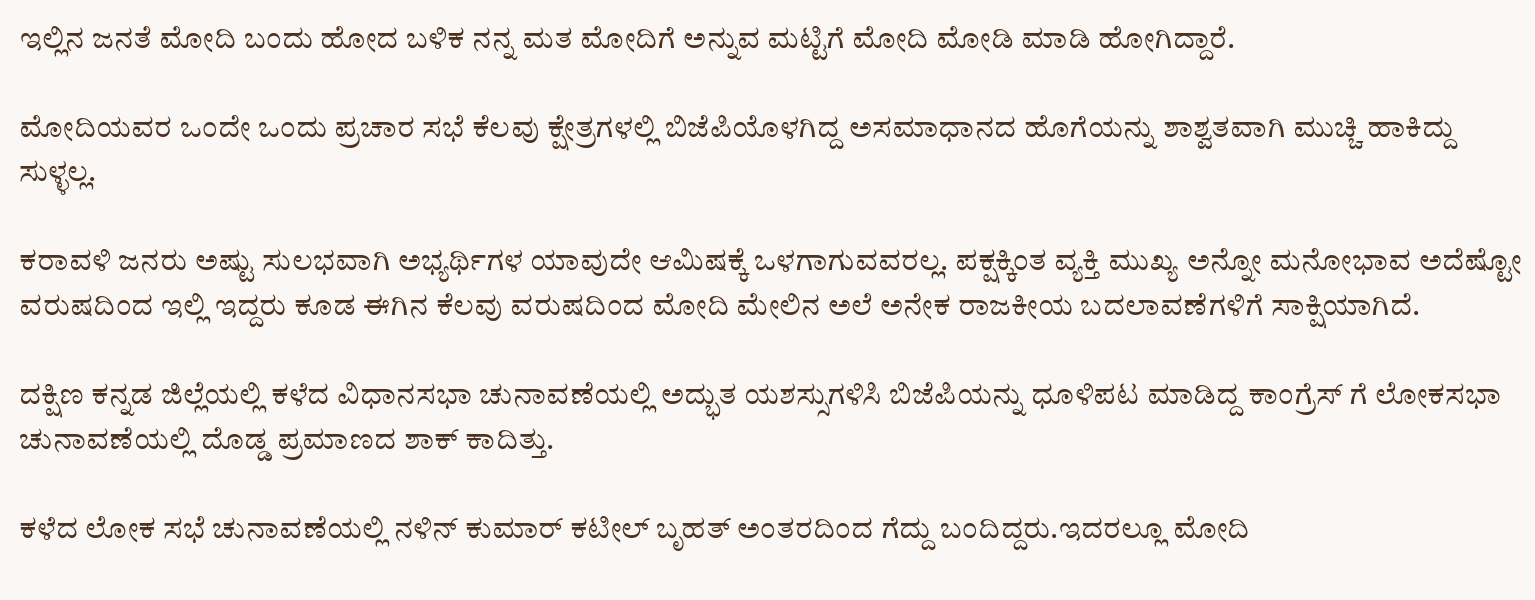ಇಲ್ಲಿನ ಜನತೆ ಮೋದಿ ಬಂದು ಹೋದ ಬಳಿಕ ನನ್ನ ಮತ ಮೋದಿಗೆ ಅನ್ನುವ ಮಟ್ಟಿಗೆ ಮೋದಿ ಮೋಡಿ ಮಾಡಿ ಹೋಗಿದ್ದಾರೆ.

ಮೋದಿಯವರ ಒಂದೇ ಒಂದು ಪ್ರಚಾರ ಸಭೆ ಕೆಲವು ಕ್ಷೇತ್ರಗಳಲ್ಲಿ ಬಿಜೆಪಿಯೊಳಗಿದ್ದ ಅಸಮಾಧಾನದ ಹೊಗೆಯನ್ನು ಶಾಶ್ವತವಾಗಿ ಮುಚ್ಚಿ ಹಾಕಿದ್ದು ಸುಳ್ಳಲ್ಲ.

ಕರಾವಳಿ ಜನರು ಅಷ್ಟು ಸುಲಭವಾಗಿ ಅಭ್ಯರ್ಥಿಗಳ ಯಾವುದೇ ಆಮಿಷಕ್ಕೆ ಒಳಗಾಗುವವರಲ್ಲ. ಪಕ್ಷಕ್ಕಿಂತ ವ್ಯಕ್ತಿ ಮುಖ್ಯ ಅನ್ನೋ ಮನೋಭಾವ ಅದೆಷ್ಟೋ ವರುಷದಿಂದ ಇಲ್ಲಿ ಇದ್ದರು ಕೂಡ ಈಗಿನ ಕೆಲವು ವರುಷದಿಂದ ಮೋದಿ ಮೇಲಿನ ಅಲೆ ಅನೇಕ ರಾಜಕೀಯ ಬದಲಾವಣೆಗಳಿಗೆ ಸಾಕ್ಷಿಯಾಗಿದೆ.

ದಕ್ಷಿಣ ಕನ್ನಡ ಜಿಲ್ಲೆಯಲ್ಲಿ ಕಳೆದ ವಿಧಾನಸಭಾ ಚುನಾವಣೆಯಲ್ಲಿ ಅದ್ಭುತ ಯಶಸ್ಸುಗಳಿಸಿ ಬಿಜೆಪಿಯನ್ನು ಧೂಳಿಪಟ ಮಾಡಿದ್ದ ಕಾಂಗ್ರೆಸ್ ಗೆ ಲೋಕಸಭಾ ಚುನಾವಣೆಯಲ್ಲಿ ದೊಡ್ಡ ಪ್ರಮಾಣದ ಶಾಕ್ ಕಾದಿತ್ತು.

ಕಳೆದ ಲೋಕ ಸಭೆ ಚುನಾವಣೆಯಲ್ಲಿ ನಳಿನ್ ಕುಮಾರ್ ಕಟೀಲ್ ಬೃಹತ್ ಅಂತರದಿಂದ ಗೆದ್ದು ಬಂದಿದ್ದರು.ಇದರಲ್ಲೂ ಮೋದಿ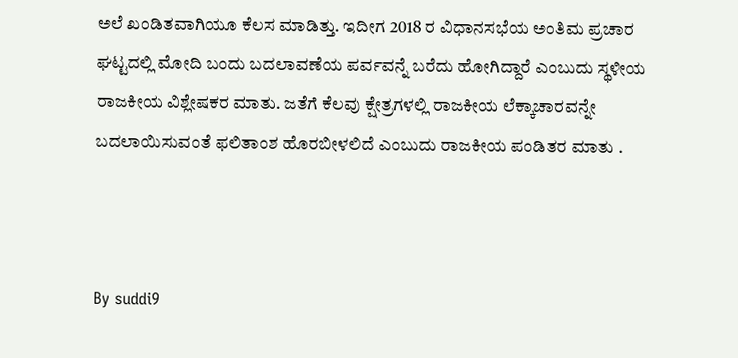ಅಲೆ ಖಂಡಿತವಾಗಿಯೂ ಕೆಲಸ ಮಾಡಿತ್ತು. ಇದೀಗ 2018 ರ ವಿಧಾನಸಭೆಯ ಅಂತಿಮ ಪ್ರಚಾರ ಘಟ್ಟದಲ್ಲಿ ಮೋದಿ ಬಂದು ಬದಲಾವಣೆಯ ಪರ್ವವನ್ನೆ ಬರೆದು ಹೋಗಿದ್ದಾರೆ ಎಂಬುದು ಸ್ಥಳೀಯ ರಾಜಕೀಯ ವಿಶ್ಲೇಷಕರ ಮಾತು. ಜತೆಗೆ ಕೆಲವು ಕ್ಷೇತ್ರಗಳಲ್ಲಿ ರಾಜಕೀಯ ಲೆಕ್ಕಾಚಾರವನ್ನೇ ಬದಲಾಯಿಸುವಂತೆ ಫಲಿತಾಂಶ ಹೊರಬೀಳಲಿದೆ ಎಂಬುದು ರಾಜಕೀಯ ಪಂಡಿತರ ಮಾತು .



By suddi9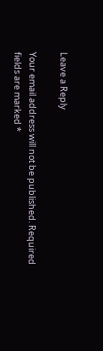Leave a Reply

Your email address will not be published. Required fields are marked *